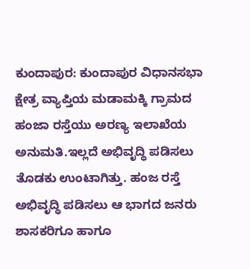ಕುಂದಾಪುರ: ಕುಂದಾಪುರ ವಿಧಾನಸಭಾ ಕ್ಷೇತ್ರ ವ್ಯಾಪ್ತಿಯ ಮಡಾಮಕ್ಕಿ ಗ್ರಾಮದ ಹಂಜಾ ರಸ್ತೆಯು ಅರಣ್ಯ ಇಲಾಖೆಯ ಅನುಮತಿ.ಇಲ್ಲದೆ ಅಭಿವೃದ್ಧಿ ಪಡಿಸಲು ತೊಡಕು ಉಂಟಾಗಿತ್ತು. ಹಂಜ ರಸ್ತೆ ಅಭಿವೃದ್ಧಿ ಪಡಿಸಲು ಆ ಭಾಗದ ಜನರು ಶಾಸಕರಿಗೂ ಹಾಗೂ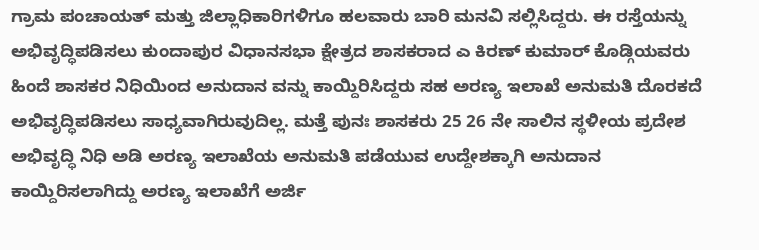ಗ್ರಾಮ ಪಂಚಾಯತ್ ಮತ್ತು ಜಿಲ್ಲಾಧಿಕಾರಿಗಳಿಗೂ ಹಲವಾರು ಬಾರಿ ಮನವಿ ಸಲ್ಲಿಸಿದ್ದರು. ಈ ರಸ್ತೆಯನ್ನು ಅಭಿವೃದ್ಧಿಪಡಿಸಲು ಕುಂದಾಪುರ ವಿಧಾನಸಭಾ ಕ್ಷೇತ್ರದ ಶಾಸಕರಾದ ಎ ಕಿರಣ್ ಕುಮಾರ್ ಕೊಡ್ಗಿಯವರು ಹಿಂದೆ ಶಾಸಕರ ನಿಧಿಯಿಂದ ಅನುದಾನ ವನ್ನು ಕಾಯ್ದಿರಿಸಿದ್ದರು ಸಹ ಅರಣ್ಯ ಇಲಾಖೆ ಅನುಮತಿ ದೊರಕದೆ ಅಭಿವೃದ್ಧಿಪಡಿಸಲು ಸಾಧ್ಯವಾಗಿರುವುದಿಲ್ಲ. ಮತ್ತೆ ಪುನಃ ಶಾಸಕರು 25 26 ನೇ ಸಾಲಿನ ಸ್ಥಳೀಯ ಪ್ರದೇಶ ಅಭಿವೃದ್ಧಿ ನಿಧಿ ಅಡಿ ಅರಣ್ಯ ಇಲಾಖೆಯ ಅನುಮತಿ ಪಡೆಯುವ ಉದ್ದೇಶಕ್ಕಾಗಿ ಅನುದಾನ ಕಾಯ್ದಿರಿಸಲಾಗಿದ್ದು ಅರಣ್ಯ ಇಲಾಖೆಗೆ ಅರ್ಜಿ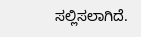ಸಲ್ಲಿಸಲಾಗಿದೆ.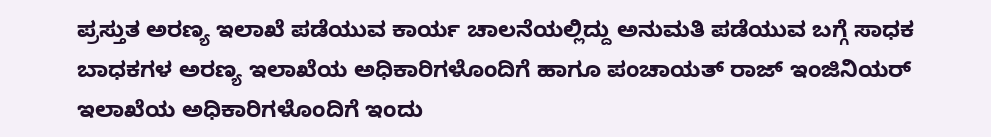ಪ್ರಸ್ತುತ ಅರಣ್ಯ ಇಲಾಖೆ ಪಡೆಯುವ ಕಾರ್ಯ ಚಾಲನೆಯಲ್ಲಿದ್ದು ಅನುಮತಿ ಪಡೆಯುವ ಬಗ್ಗೆ ಸಾಧಕ ಬಾಧಕಗಳ ಅರಣ್ಯ ಇಲಾಖೆಯ ಅಧಿಕಾರಿಗಳೊಂದಿಗೆ ಹಾಗೂ ಪಂಚಾಯತ್ ರಾಜ್ ಇಂಜಿನಿಯರ್ ಇಲಾಖೆಯ ಅಧಿಕಾರಿಗಳೊಂದಿಗೆ ಇಂದು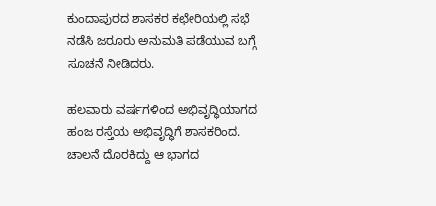ಕುಂದಾಪುರದ ಶಾಸಕರ ಕಛೇರಿಯಲ್ಲಿ ಸಭೆ ನಡೆಸಿ ಜರೂರು ಅನುಮತಿ ಪಡೆಯುವ ಬಗ್ಗೆ ಸೂಚನೆ ನೀಡಿದರು.

ಹಲವಾರು ವರ್ಷಗಳಿಂದ ಅಭಿವೃದ್ಧಿಯಾಗದ ಹಂಜ ರಸ್ತೆಯ ಅಭಿವೃದ್ಧಿಗೆ ಶಾಸಕರಿಂದ. ಚಾಲನೆ ದೊರಕಿದ್ದು ಆ ಭಾಗದ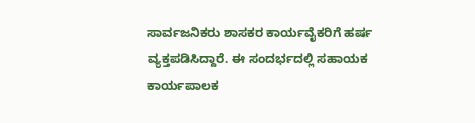ಸಾರ್ವಜನಿಕರು ಶಾಸಕರ ಕಾರ್ಯವೈಕರಿಗೆ ಹರ್ಷ ವ್ಯಕ್ತಪಡಿಸಿದ್ದಾರೆ. ಈ ಸಂದರ್ಭದಲ್ಲಿ ಸಹಾಯಕ ಕಾರ್ಯಪಾಲಕ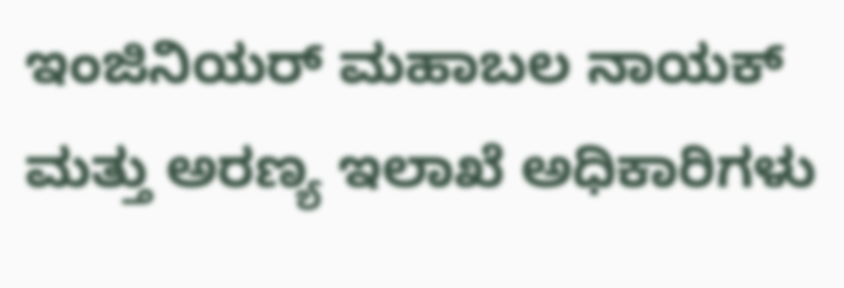ಇಂಜಿನಿಯರ್ ಮಹಾಬಲ ನಾಯಕ್ ಮತ್ತು ಅರಣ್ಯ ಇಲಾಖೆ ಅಧಿಕಾರಿಗಳು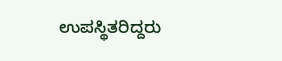ಉಪಸ್ಥಿತರಿದ್ದರು